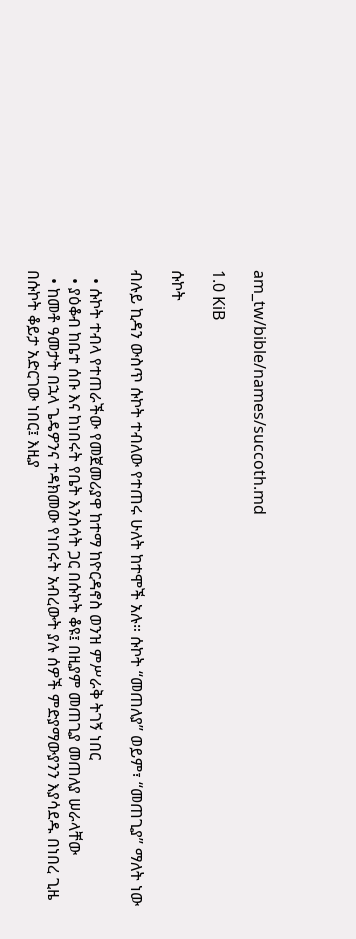am_tw/bible/names/succoth.md

1.0 KiB

ሱኮት

ብሉይ ኪዳን ውስጥ ሱኮት ተብለው የተጠሩ ሁለት ከተሞች አሉ። ሱኮት “መጠለያ” ወይም፣ “መጠጊያ” ማለት ነው

  • ሱኮት ተብላ የተጠራችው የመጀመሪያዋ ከተማ ከዮርዳኖስ ወንዝ ምሥራቅ ትገኝ ነበር
  • ያዕቆብ ከቤተ ሰቡ እና ከነበሩት የቤት እንስሳት ጋር በሱኮት ቆዩ፤ በዚያም መጠጊያ መጠለያ ሠራላቸው
  • ከመቶ ዓመታት በኋላ ጌዴዎንና ተዳክመው የነበሩት አብረውት ያሉ ሰዎች ምድያማውያንን እያሳደዱ በነበረ ጊዜ በሱኮት ቆይታ አድርገው ነበር፤ እዚያ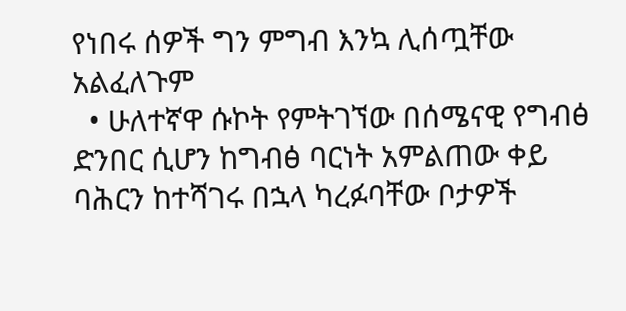የነበሩ ሰዎች ግን ምግብ እንኳ ሊሰጧቸው አልፈለጉም
  • ሁለተኛዋ ሱኮት የምትገኘው በሰሜናዊ የግብፅ ድንበር ሲሆን ከግብፅ ባርነት አምልጠው ቀይ ባሕርን ከተሻገሩ በኋላ ካረፉባቸው ቦታዎች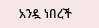አንዷ ነበረች